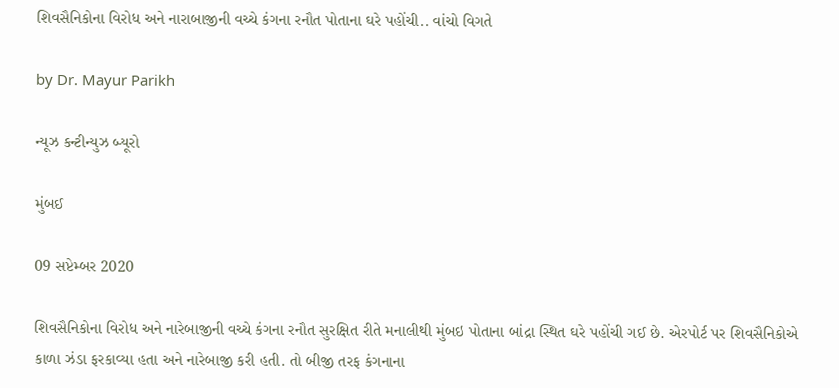શિવસૈનિકોના વિરોધ અને નારાબાજીની વચ્ચે કંગના રનૌત પોતાના ઘરે પહોંચી.. વાંચો વિગતે

by Dr. Mayur Parikh

ન્યૂઝ કન્ટીન્યુઝ બ્યૂરો

મુંબઈ

09 સપ્ટેમ્બર 2020

શિવસૈનિકોના વિરોધ અને નારેબાજીની વચ્ચે કંગના રનૌત સુરક્ષિત રીતે મનાલીથી મુંબઇ પોતાના બાંદ્રા સ્થિત ઘરે પહોંચી ગઈ છે. એરપોર્ટ પર શિવસૈનિકોએ કાળા ઝંડા ફરકાવ્યા હતા અને નારેબાજી કરી હતી. તો બીજી તરફ કંગનાના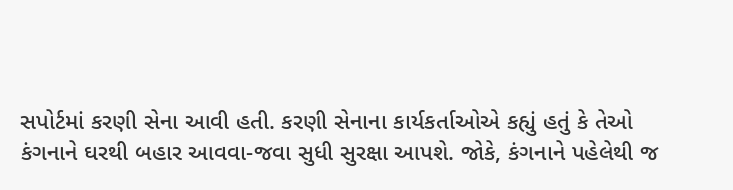સપોર્ટમાં કરણી સેના આવી હતી. કરણી સેનાના કાર્યકર્તાઓએ કહ્યું હતું કે તેઓ કંગનાને ઘરથી બહાર આવવા-જવા સુધી સુરક્ષા આપશે. જોકે, કંગનાને પહેલેથી જ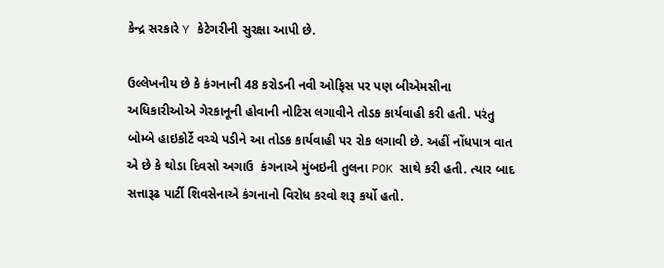કેન્દ્ર સરકારે Y કેટેગરીની સુરક્ષા આપી છે.

ઉલ્લેખનીય છે કે કંગનાની 48 કરોડની નવી ઓફિસ પર પણ બીએમસીના અધિકારીઓએ ગેરકાનૂની હોવાની નોટિસ લગાવીને તોડક કાર્યવાહી કરી હતી. પરંતુ બોમ્બે હાઇકોર્ટે વચ્ચે પડીને આ તોડક કાર્યવાહી પર રોક લગાવી છે. અહીં નોંધપાત્ર વાત એ છે કે થોડા દિવસો અગાઉ  કંગનાએ મુંબઇની તુલના POK સાથે કરી હતી. ત્યાર બાદ સત્તારૂઢ પાર્ટી શિવસેનાએ કંગનાનો વિરોધ કરવો શરૂ કર્યો હતો.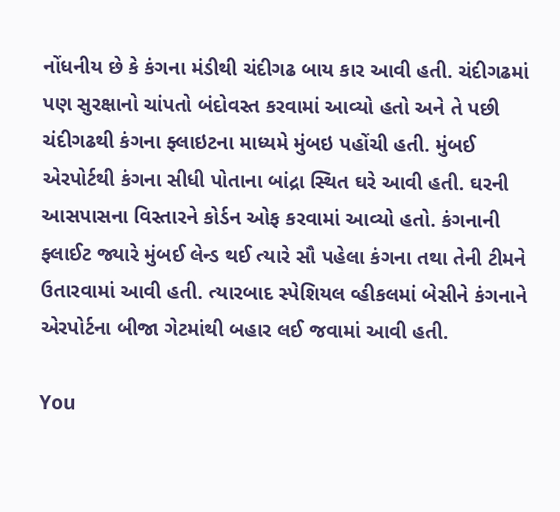નોંધનીય છે કે કંગના મંડીથી ચંદીગઢ બાય કાર આવી હતી. ચંદીગઢમાં પણ સુરક્ષાનો ચાંપતો બંદોવસ્ત કરવામાં આવ્યો હતો અને તે પછી ચંદીગઢથી કંગના ફ્લાઇટના માધ્યમે મુંબઇ પહોંચી હતી. મુંબઈ એરપોર્ટથી કંગના સીધી પોતાના બાંદ્રા સ્થિત ઘરે આવી હતી. ઘરની આસપાસના વિસ્તારને કોર્ડન ઓફ કરવામાં આવ્યો હતો. કંગનાની ફ્લાઈટ જ્યારે મુંબઈ લેન્ડ થઈ ત્યારે સૌ પહેલા કંગના તથા તેની ટીમને ઉતારવામાં આવી હતી. ત્યારબાદ સ્પેશિયલ વ્હીકલમાં બેસીને કંગનાને એરપોર્ટના બીજા ગેટમાંથી બહાર લઈ જવામાં આવી હતી.

You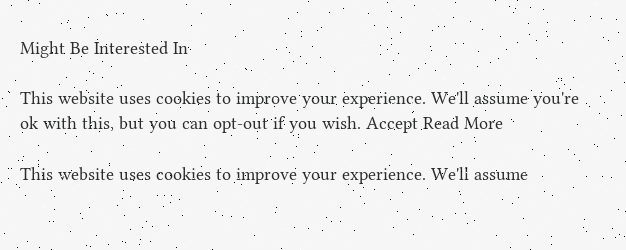Might Be Interested In

This website uses cookies to improve your experience. We'll assume you're ok with this, but you can opt-out if you wish. Accept Read More

This website uses cookies to improve your experience. We'll assume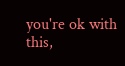you're ok with this,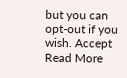but you can opt-out if you wish. Accept Read More